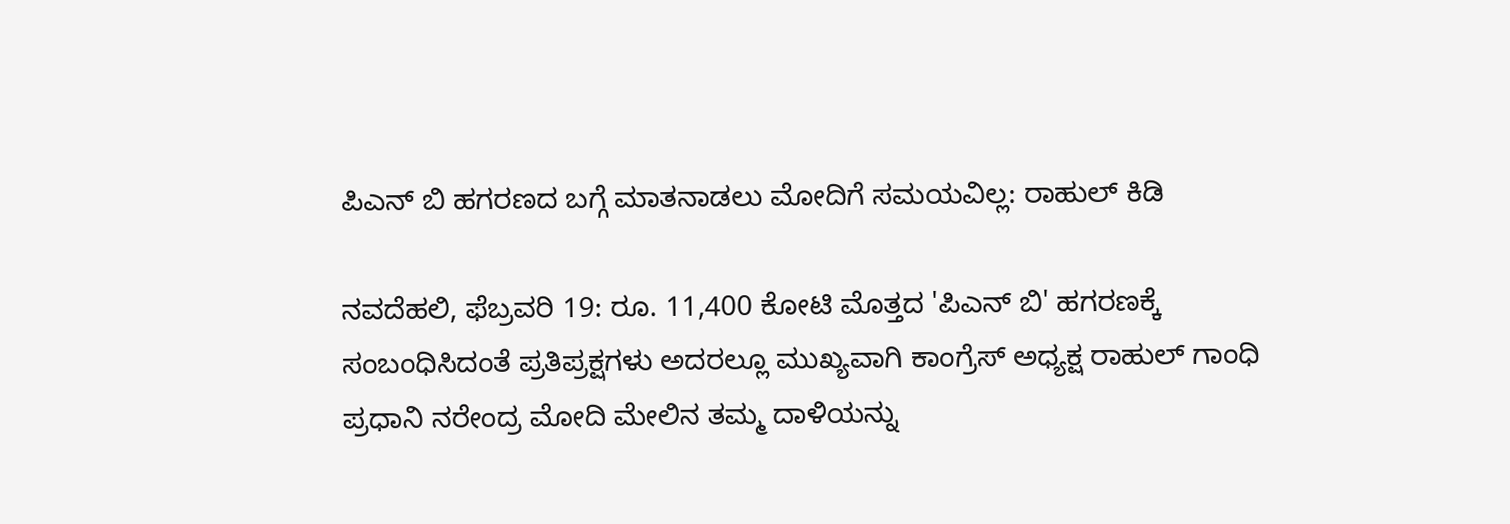ಪಿಎನ್ ಬಿ ಹಗರಣದ ಬಗ್ಗೆ ಮಾತನಾಡಲು ಮೋದಿಗೆ ಸಮಯವಿಲ್ಲ: ರಾಹುಲ್ ಕಿಡಿ

ನವದೆಹಲಿ, ಫೆಬ್ರವರಿ 19: ರೂ. 11,400 ಕೋಟಿ ಮೊತ್ತದ 'ಪಿಎನ್ ಬಿ' ಹಗರಣಕ್ಕೆ ಸಂಬಂಧಿಸಿದಂತೆ ಪ್ರತಿಪ್ರಕ್ಷಗಳು ಅದರಲ್ಲೂ ಮುಖ್ಯವಾಗಿ ಕಾಂಗ್ರೆಸ್ ಅಧ್ಯಕ್ಷ ರಾಹುಲ್ ಗಾಂಧಿ ಪ್ರಧಾನಿ ನರೇಂದ್ರ ಮೋದಿ ಮೇಲಿನ ತಮ್ಮ ದಾಳಿಯನ್ನು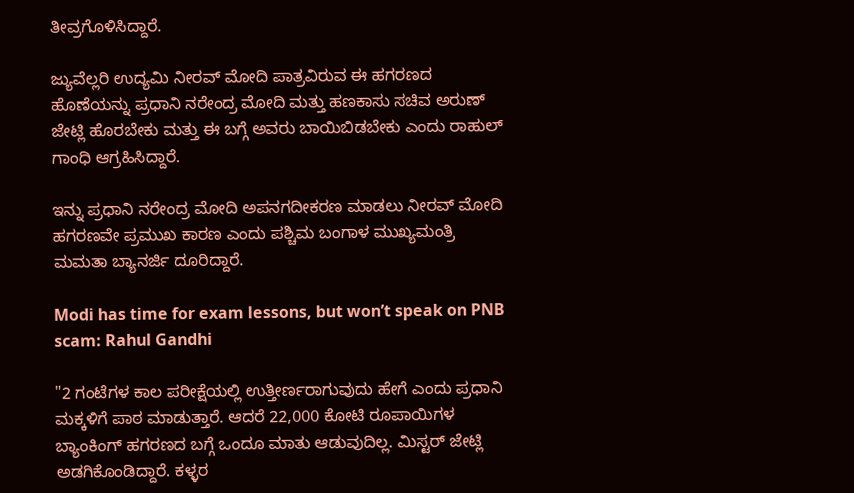ತೀವ್ರಗೊಳಿಸಿದ್ದಾರೆ.

ಜ್ಯುವೆಲ್ಲರಿ ಉದ್ಯಮಿ ನೀರವ್ ಮೋದಿ ಪಾತ್ರವಿರುವ ಈ ಹಗರಣದ ಹೊಣೆಯನ್ನು ಪ್ರಧಾನಿ ನರೇಂದ್ರ ಮೋದಿ ಮತ್ತು ಹಣಕಾಸು ಸಚಿವ ಅರುಣ್ ಜೇಟ್ಲಿ ಹೊರಬೇಕು ಮತ್ತು ಈ ಬಗ್ಗೆ ಅವರು ಬಾಯಿಬಿಡಬೇಕು ಎಂದು ರಾಹುಲ್ ಗಾಂಧಿ ಆಗ್ರಹಿಸಿದ್ದಾರೆ.

ಇನ್ನು ಪ್ರಧಾನಿ ನರೇಂದ್ರ ಮೋದಿ ಅಪನಗದೀಕರಣ ಮಾಡಲು ನೀರವ್ ಮೋದಿ ಹಗರಣವೇ ಪ್ರಮುಖ ಕಾರಣ ಎಂದು ಪಶ್ಚಿಮ ಬಂಗಾಳ ಮುಖ್ಯಮಂತ್ರಿ ಮಮತಾ ಬ್ಯಾನರ್ಜಿ ದೂರಿದ್ದಾರೆ.

Modi has time for exam lessons, but won’t speak on PNB scam: Rahul Gandhi

"2 ಗಂಟೆಗಳ ಕಾಲ ಪರೀಕ್ಷೆಯಲ್ಲಿ ಉತ್ತೀರ್ಣರಾಗುವುದು ಹೇಗೆ ಎಂದು ಪ್ರಧಾನಿ ಮಕ್ಕಳಿಗೆ ಪಾಠ ಮಾಡುತ್ತಾರೆ. ಆದರೆ 22,000 ಕೋಟಿ ರೂಪಾಯಿಗಳ ಬ್ಯಾಂಕಿಂಗ್ ಹಗರಣದ ಬಗ್ಗೆ ಒಂದೂ ಮಾತು ಆಡುವುದಿಲ್ಲ. ಮಿಸ್ಟರ್ ಜೇಟ್ಲಿ ಅಡಗಿಕೊಂಡಿದ್ದಾರೆ. ಕಳ್ಳರ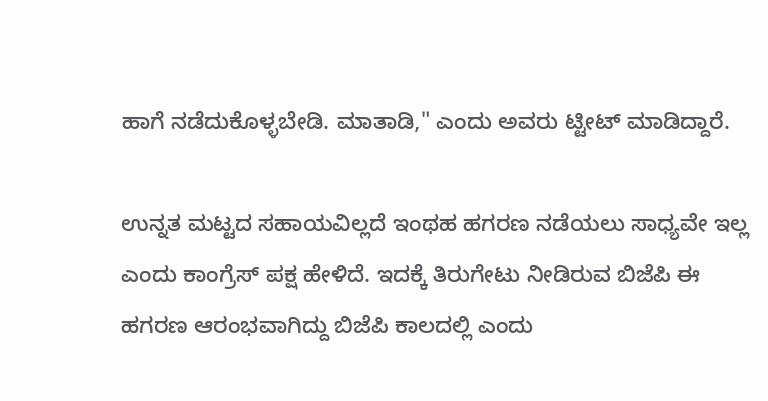ಹಾಗೆ ನಡೆದುಕೊಳ್ಳಬೇಡಿ. ಮಾತಾಡಿ," ಎಂದು ಅವರು ಟ್ಟೀಟ್ ಮಾಡಿದ್ದಾರೆ.

ಉನ್ನತ ಮಟ್ಟದ ಸಹಾಯವಿಲ್ಲದೆ ಇಂಥಹ ಹಗರಣ ನಡೆಯಲು ಸಾಧ್ಯವೇ ಇಲ್ಲ ಎಂದು ಕಾಂಗ್ರೆಸ್ ಪಕ್ಷ ಹೇಳಿದೆ. ಇದಕ್ಕೆ ತಿರುಗೇಟು ನೀಡಿರುವ ಬಿಜೆಪಿ ಈ ಹಗರಣ ಆರಂಭವಾಗಿದ್ದು ಬಿಜೆಪಿ ಕಾಲದಲ್ಲಿ ಎಂದು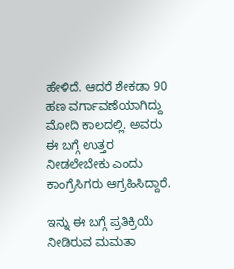ಹೇಳಿದೆ. ಆದರೆ ಶೇಕಡಾ 90 ಹಣ ವರ್ಗಾವಣೆಯಾಗಿದ್ದು ಮೋದಿ ಕಾಲದಲ್ಲಿ. ಅವರು ಈ ಬಗ್ಗೆ ಉತ್ತರ ನೀಡಲೇಬೇಕು ಎಂದು ಕಾಂಗ್ರೆಸಿಗರು ಆಗ್ರಹಿಸಿದ್ದಾರೆ.

ಇನ್ನು ಈ ಬಗ್ಗೆ ಪ್ರತಿಕ್ರಿಯೆ ನೀಡಿರುವ ಮಮತಾ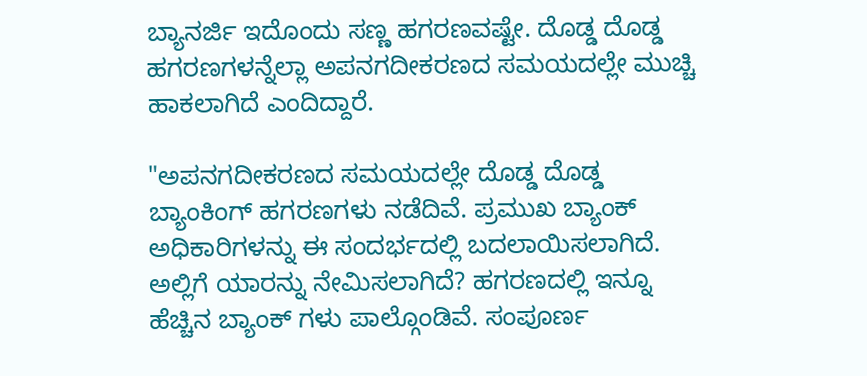ಬ್ಯಾನರ್ಜಿ ಇದೊಂದು ಸಣ್ಣ ಹಗರಣವಷ್ಟೇ. ದೊಡ್ಡ ದೊಡ್ಡ ಹಗರಣಗಳನ್ನೆಲ್ಲಾ ಅಪನಗದೀಕರಣದ ಸಮಯದಲ್ಲೇ ಮುಚ್ಚಿ ಹಾಕಲಾಗಿದೆ ಎಂದಿದ್ದಾರೆ.

"ಅಪನಗದೀಕರಣದ ಸಮಯದಲ್ಲೇ ದೊಡ್ಡ ದೊಡ್ಡ ಬ್ಯಾಂಕಿಂಗ್ ಹಗರಣಗಳು ನಡೆದಿವೆ. ಪ್ರಮುಖ ಬ್ಯಾಂಕ್ ಅಧಿಕಾರಿಗಳನ್ನು ಈ ಸಂದರ್ಭದಲ್ಲಿ ಬದಲಾಯಿಸಲಾಗಿದೆ. ಅಲ್ಲಿಗೆ ಯಾರನ್ನು ನೇಮಿಸಲಾಗಿದೆ? ಹಗರಣದಲ್ಲಿ ಇನ್ನೂ ಹೆಚ್ಚಿನ ಬ್ಯಾಂಕ್ ಗಳು ಪಾಲ್ಗೊಂಡಿವೆ. ಸಂಪೂರ್ಣ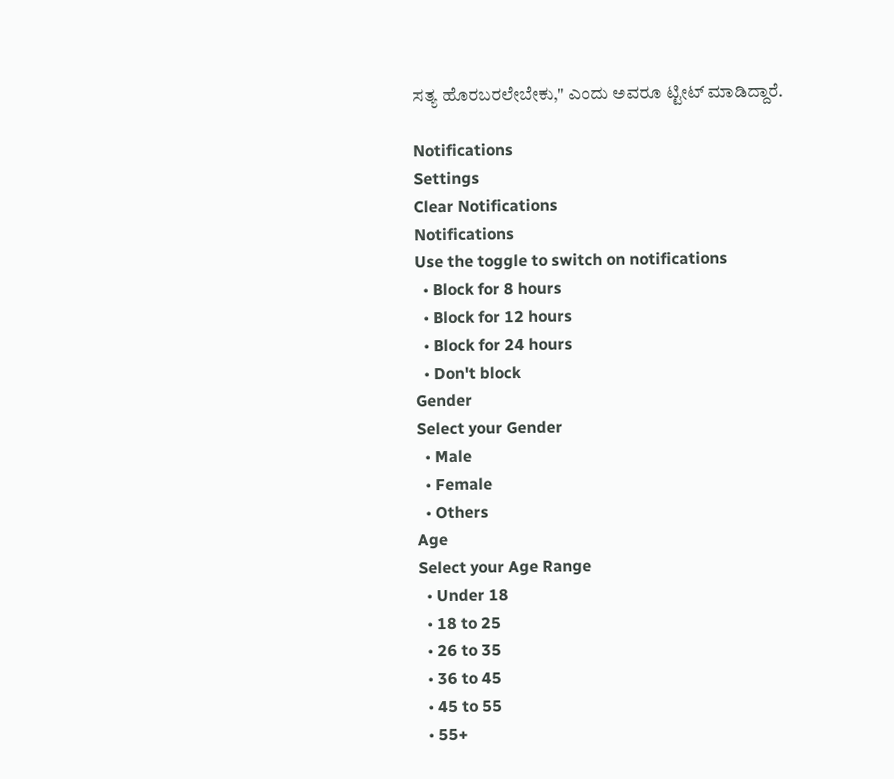ಸತ್ಯ ಹೊರಬರಲೇಬೇಕು," ಎಂದು ಅವರೂ ಟ್ಟೀಟ್ ಮಾಡಿದ್ದಾರೆ.

Notifications
Settings
Clear Notifications
Notifications
Use the toggle to switch on notifications
  • Block for 8 hours
  • Block for 12 hours
  • Block for 24 hours
  • Don't block
Gender
Select your Gender
  • Male
  • Female
  • Others
Age
Select your Age Range
  • Under 18
  • 18 to 25
  • 26 to 35
  • 36 to 45
  • 45 to 55
  • 55+